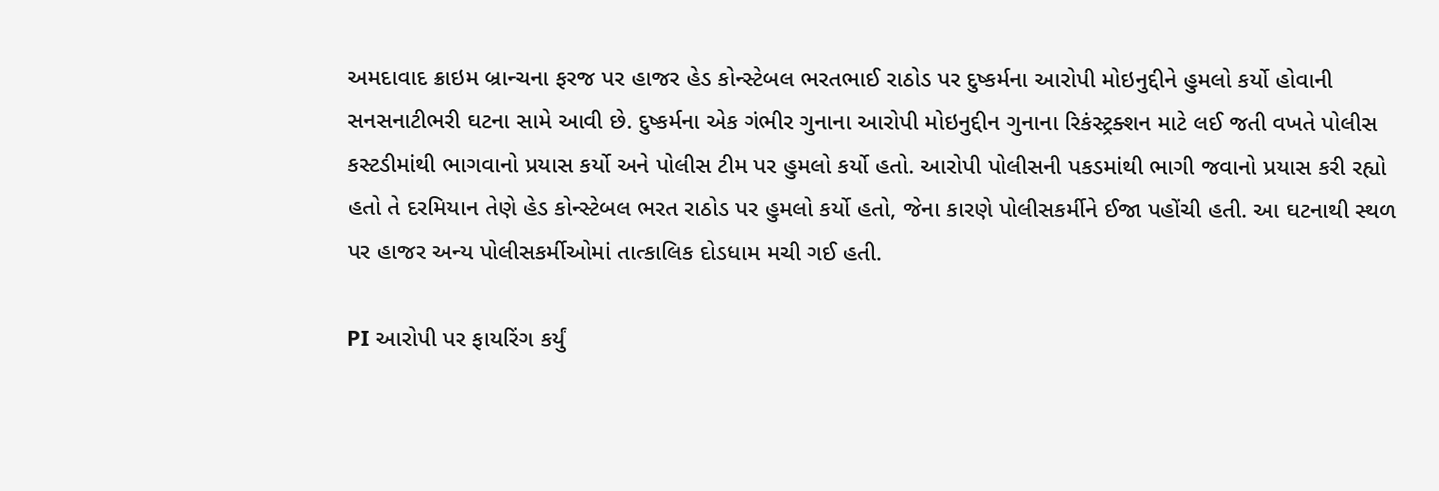અમદાવાદ ક્રાઇમ બ્રાન્ચના ફરજ પર હાજર હેડ કોન્સ્ટેબલ ભરતભાઈ રાઠોડ પર દુષ્કર્મના આરોપી મોઇનુદ્દીને હુમલો કર્યો હોવાની સનસનાટીભરી ઘટના સામે આવી છે. દુષ્કર્મના એક ગંભીર ગુનાના આરોપી મોઇનુદ્દીન ગુનાના રિકંસ્ટ્રક્શન માટે લઈ જતી વખતે પોલીસ કસ્ટડીમાંથી ભાગવાનો પ્રયાસ કર્યો અને પોલીસ ટીમ પર હુમલો કર્યો હતો. આરોપી પોલીસની પકડમાંથી ભાગી જવાનો પ્રયાસ કરી રહ્યો હતો તે દરમિયાન તેણે હેડ કોન્સ્ટેબલ ભરત રાઠોડ પર હુમલો કર્યો હતો, જેના કારણે પોલીસકર્મીને ઈજા પહોંચી હતી. આ ઘટનાથી સ્થળ પર હાજર અન્ય પોલીસકર્મીઓમાં તાત્કાલિક દોડધામ મચી ગઈ હતી.

PI આરોપી પર ફાયરિંગ કર્યું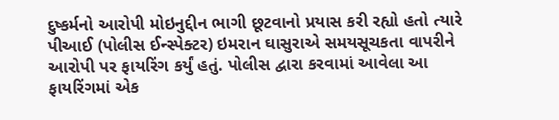દુષ્કર્મનો આરોપી મોઇનુદ્દીન ભાગી છૂટવાનો પ્રયાસ કરી રહ્યો હતો ત્યારે પીઆઈ (પોલીસ ઈન્સ્પેક્ટર) ઇમરાન ઘાસુરાએ સમયસૂચકતા વાપરીને આરોપી પર ફાયરિંગ કર્યું હતું. પોલીસ દ્વારા કરવામાં આવેલા આ ફાયરિંગમાં એક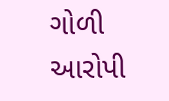ગોળી આરોપી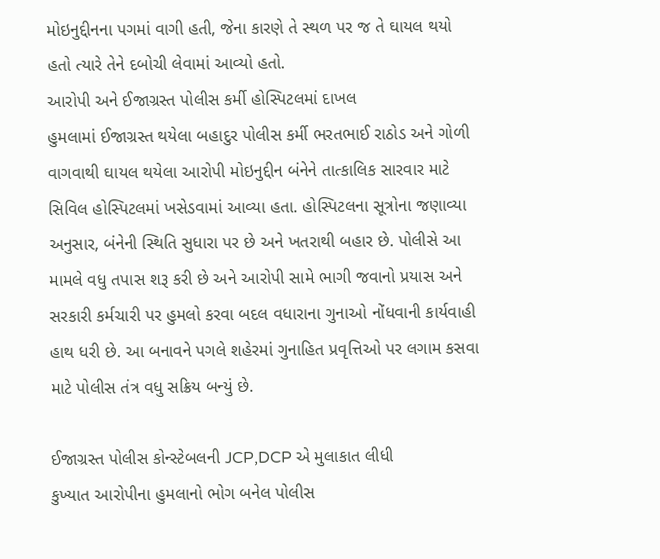મોઇનુદ્દીનના પગમાં વાગી હતી, જેના કારણે તે સ્થળ પર જ તે ઘાયલ થયો હતો ત્યારે તેને દબોચી લેવામાં આવ્યો હતો.
આરોપી અને ઈજાગ્રસ્ત પોલીસ કર્મી હોસ્પિટલમાં દાખલ
હુમલામાં ઈજાગ્રસ્ત થયેલા બહાદુર પોલીસ કર્મી ભરતભાઈ રાઠોડ અને ગોળી વાગવાથી ઘાયલ થયેલા આરોપી મોઇનુદ્દીન બંનેને તાત્કાલિક સારવાર માટે સિવિલ હોસ્પિટલમાં ખસેડવામાં આવ્યા હતા. હોસ્પિટલના સૂત્રોના જણાવ્યા અનુસાર, બંનેની સ્થિતિ સુધારા પર છે અને ખતરાથી બહાર છે. પોલીસે આ મામલે વધુ તપાસ શરૂ કરી છે અને આરોપી સામે ભાગી જવાનો પ્રયાસ અને સરકારી કર્મચારી પર હુમલો કરવા બદલ વધારાના ગુનાઓ નોંધવાની કાર્યવાહી હાથ ધરી છે. આ બનાવને પગલે શહેરમાં ગુનાહિત પ્રવૃત્તિઓ પર લગામ કસવા માટે પોલીસ તંત્ર વધુ સક્રિય બન્યું છે.

ઈજાગ્રસ્ત પોલીસ કોન્સ્ટેબલની JCP,DCP એ મુલાકાત લીધી
કુખ્યાત આરોપીના હુમલાનો ભોગ બનેલ પોલીસ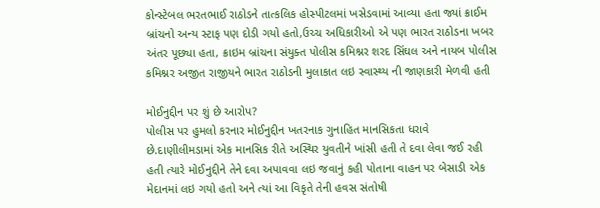કોન્સ્ટેબલ ભરતભાઈ રાઠોડને તાત્કલિક હોસ્પીટલમાં ખસેડવામાં આવ્યા હતા જ્યાં ક્રાઈમ બ્રાંચનો અન્ય સ્ટાફ પણ દોડી ગયો હતો,ઉચ્ચ અધિકારીઓ એ પણ ભારત રાઠોડના ખબર અંતર પૂછ્યા હતા, ક્રાઇમ બ્રાંચના સંયુક્ત પોલીસ કમિશ્નર શરદ સિંઘલ અને નાયબ પોલીસ કમિશ્નર અજીત રાજીયને ભારત રાઠોડની મુલાકાત લઇ સ્વાસ્થ્ય ની જાણકારી મેળવી હતી

મોઈનુદ્દીન પર શું છે આરોપ?
પોલીસ પર હુમલો કરનાર મોઈનુદ્દીન ખતરનાક ગુનાહિત માનસિકતા ધરાવે છે.દાણીલીમડામાં એક માનસિક રીતે અસ્થિર યુવતીને ખાંસી હતી તે દવા લેવા જઈ રહી હતી ત્યારે મોઈનુદ્દીને તેને દવા અપાવવા લઇ જવાનું કહી પોતાના વાહન પર બેસાડી એક મેદાનમાં લઇ ગયો હતો અને ત્યાં આ વિકૃતે તેની હવસ સંતોષી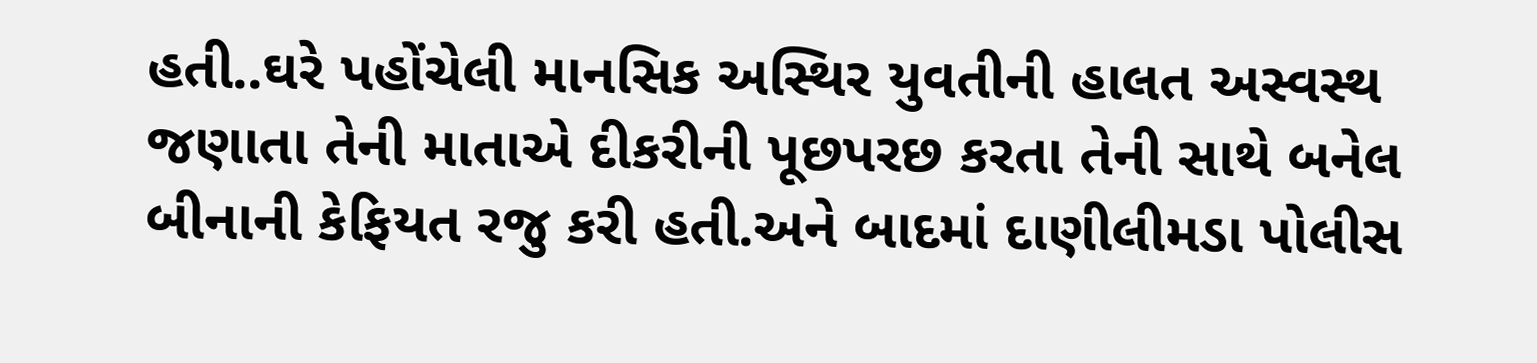હતી..ઘરે પહોંચેલી માનસિક અસ્થિર યુવતીની હાલત અસ્વસ્થ જણાતા તેની માતાએ દીકરીની પૂછપરછ કરતા તેની સાથે બનેલ બીનાની કેફિયત રજુ કરી હતી.અને બાદમાં દાણીલીમડા પોલીસ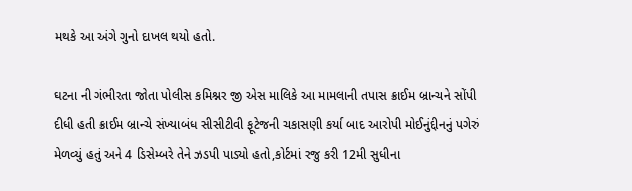મથકે આ અંગે ગુનો દાખલ થયો હતો.

ઘટના ની ગંભીરતા જોતા પોલીસ કમિશ્નર જી એસ માલિકે આ મામલાની તપાસ ક્રાઈમ બ્રાન્ચને સોંપી દીધી હતી ક્રાઈમ બ્રાન્ચે સંખ્યાબંધ સીસીટીવી ફૂટેજની ચકાસણી કર્યા બાદ આરોપી મોઈનુંદ્દીનનું પગેરું મેળવ્યું હતું અને 4 ડિસેમ્બરે તેને ઝડપી પાડ્યો હતો,કોર્ટમાં રજુ કરી 12મી સુધીના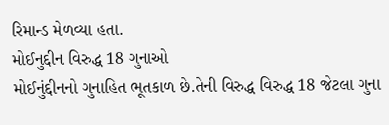રિમાન્ડ મેળવ્યા હતા.
મોઈનુદ્દીન વિરુદ્ધ 18 ગુનાઓ
મોઈનુંદ્દીનનો ગુનાહિત ભૂતકાળ છે.તેની વિરુદ્ધ વિરુદ્ધ 18 જેટલા ગુના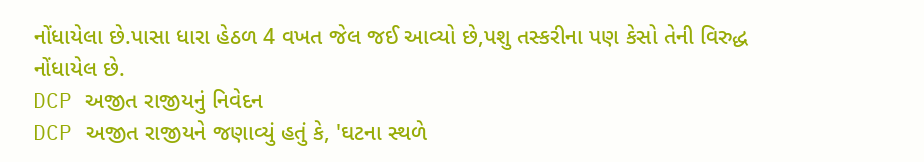નોંધાયેલા છે.પાસા ધારા હેઠળ 4 વખત જેલ જઈ આવ્યો છે,પશુ તસ્કરીના પણ કેસો તેની વિરુદ્ધ નોંધાયેલ છે.
DCP અજીત રાજીયનું નિવેદન
DCP અજીત રાજીયને જણાવ્યું હતું કે, 'ઘટના સ્થળે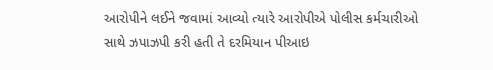આરોપીને લઈને જવામાં આવ્યો ત્યારે આરોપીએ પોલીસ કર્મચારીઓ સાથે ઝપાઝપી કરી હતી તે દરમિયાન પીઆઇ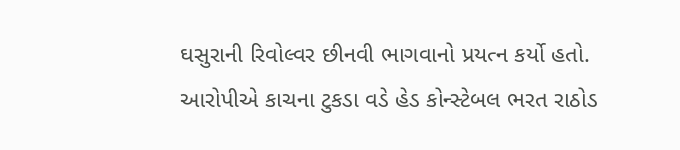ઘસુરાની રિવોલ્વર છીનવી ભાગવાનો પ્રયત્ન કર્યો હતો. આરોપીએ કાચના ટુકડા વડે હેડ કોન્સ્ટેબલ ભરત રાઠોડ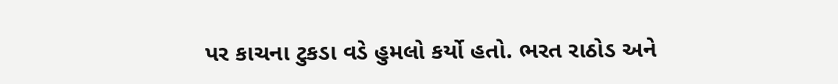પર કાચના ટુકડા વડે હુમલો કર્યો હતો. ભરત રાઠોડ અને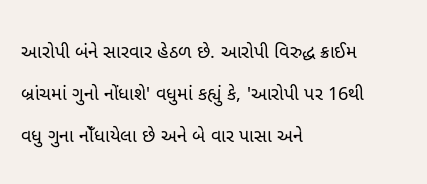આરોપી બંને સારવાર હેઠળ છે. આરોપી વિરુદ્ધ ક્રાઈમ બ્રાંચમાં ગુનો નોંધાશે' વધુમાં કહ્યું કે, 'આરોપી પર 16થી વધુ ગુના નોઁધાયેલા છે અને બે વાર પાસા અને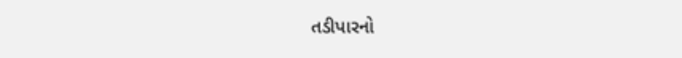તડીપારનો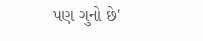પણ ગુનો છે'